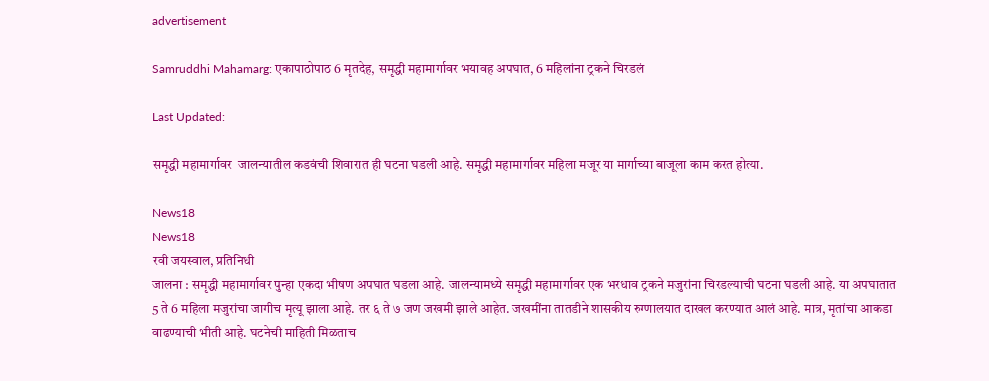advertisement

Samruddhi Mahamarg: एकापाठोपाठ 6 मृतदेह, समृद्धी महामार्गावर भयावह अपघात, 6 महिलांना ट्रकने चिरडलं

Last Updated:

समृद्धी महामार्गावर  जालन्यातील कडवंची शिवारात ही घटना घडली आहे. समृद्धी महामार्गावर महिला मजूर या मार्गाच्या बाजूला काम करत होत्या.

News18
News18
रवी जयस्वाल, प्रतिनिधी
जालना : समृद्धी महामार्गावर पुन्हा एकदा भीषण अपघात घडला आहे. जालन्यामध्ये समृद्धी महामार्गावर एक भरधाव ट्रकने मजुरांना चिरडल्याची घटना घडली आहे. या अपघातात  5 ते 6 महिला मजुरांचा जागीच मृत्यू झाला आहे. तर ६ ते ७ जण जखमी झाले आहेत. जखमींना तातडीने शासकीय रुग्णालयात दाखल करण्यात आलं आहे. मात्र, मृतांचा आकडा वाढण्याची भीती आहे. घटनेची माहिती मिळताच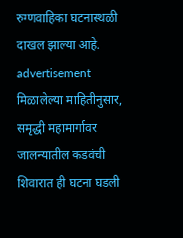रुग्णवाहिका घटनास्थळी दाखल झाल्या आहे.
advertisement
मिळालेल्या माहितीनुसार, समृद्धी महामार्गावर  जालन्यातील कडवंची शिवारात ही घटना घडली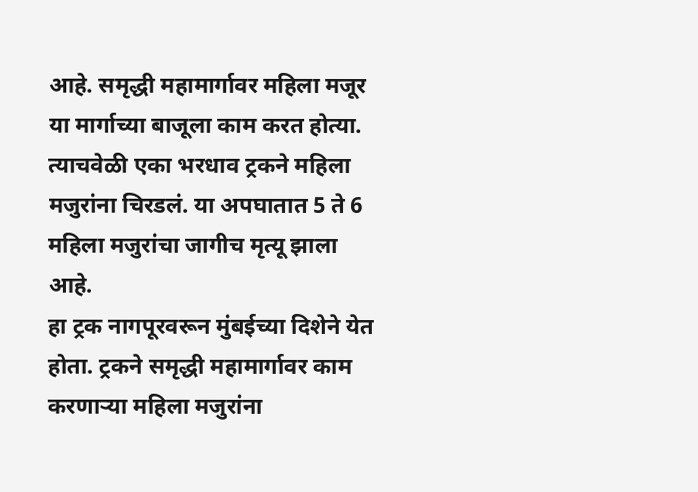आहे. समृद्धी महामार्गावर महिला मजूर या मार्गाच्या बाजूला काम करत होत्या. त्याचवेळी एका भरधाव ट्रकने महिला मजुरांना चिरडलं. या अपघातात 5 ते 6 महिला मजुरांचा जागीच मृत्यू झाला आहे.
हा ट्रक नागपूरवरून मुंबईच्या दिशेने येत होता. ट्रकने समृद्धी महामार्गावर काम करणाऱ्या महिला मजुरांना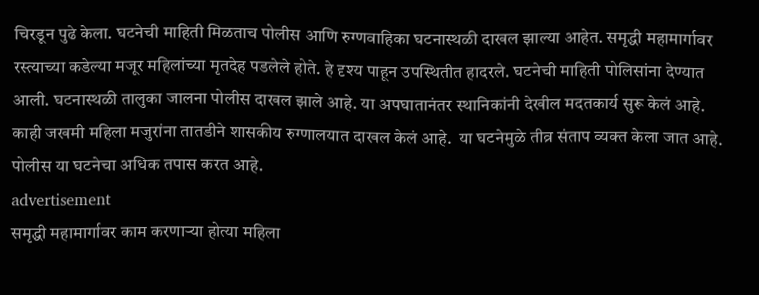चिरडून पुढे केला. घटनेची माहिती मिळताच पोलीस आणि रुग्णवाहिका घटनास्थळी दाखल झाल्या आहेत. समृद्धी महामार्गावर रस्त्याच्या कडेल्या मजूर महिलांच्या मृतदेह पडलेले होते. हे दृश्य पाहून उपस्थितीत हादरले. घटनेची माहिती पोलिसांना देण्यात आली. घटनास्थळी तालुका जालना पोलीस दाखल झाले आहे. या अपघातानंतर स्थानिकांनी देखील मदतकार्य सुरू केलं आहे. काही जखमी महिला मजुरांना तातडीने शासकीय रुग्णालयात दाखल केलं आहे.  या घटनेमुळे तीव्र संताप व्यक्त केला जात आहे.  पोलीस या घटनेचा अधिक तपास करत आहे.
advertisement
समृद्धी महामार्गावर काम करणाऱ्या होत्या महिला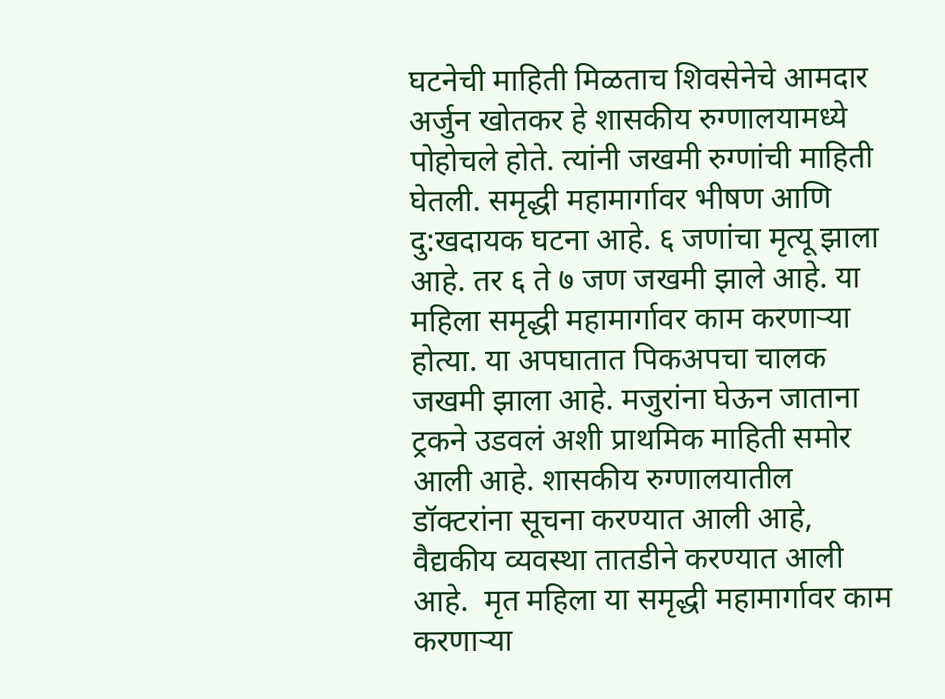घटनेची माहिती मिळताच शिवसेनेचे आमदार अर्जुन खोतकर हे शासकीय रुग्णालयामध्ये पोहोचले होते. त्यांनी जखमी रुग्णांची माहिती घेतली. समृद्धी महामार्गावर भीषण आणि दु:खदायक घटना आहे. ६ जणांचा मृत्यू झाला आहे. तर ६ ते ७ जण जखमी झाले आहे. या महिला समृद्धी महामार्गावर काम करणाऱ्या होत्या. या अपघातात पिकअपचा चालक जखमी झाला आहे. मजुरांना घेऊन जाताना ट्रकने उडवलं अशी प्राथमिक माहिती समोर आली आहे. शासकीय रुग्णालयातील डॉक्टरांना सूचना करण्यात आली आहे, वैद्यकीय व्यवस्था तातडीने करण्यात आली आहे.  मृत महिला या समृद्धी महामार्गावर काम करणाऱ्या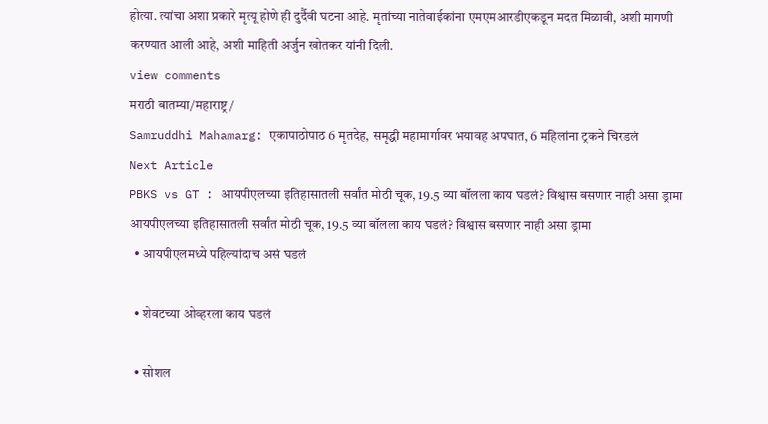होत्या. त्यांचा अशा प्रकारे मृत्यू होणे ही दुर्दैवी घटना आहे. मृतांच्या नातेवाईकांना एमएमआरडीएकडून मदत मिळावी, अशी मागणी करण्यात आली आहे, अशी माहिती अर्जुन खोतकर यांनी दिली.
view comments
मराठी बातम्या/महाराष्ट्र/
Samruddhi Mahamarg: एकापाठोपाठ 6 मृतदेह, समृद्धी महामार्गावर भयावह अपघात, 6 महिलांना ट्रकने चिरडलं
Next Article
PBKS vs GT : आयपीएलच्या इतिहासातली सर्वांत मोठी चूक, 19.5 व्या बॉलला काय घडलं? विश्वास बसणार नाही असा ड्रामा
आयपीएलच्या इतिहासातली सर्वांत मोठी चूक, 19.5 व्या बॉलला काय घडलं? विश्वास बसणार नाही असा ड्रामा
  • आयपीएलमध्ये पहिल्यांदाच असं घडलं

  • शेवटच्या ओव्हरला काय घडलं

  • सोशल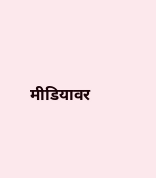मीडियावर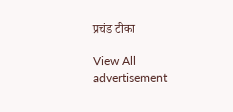प्रचंड टीका

View All
advertisement